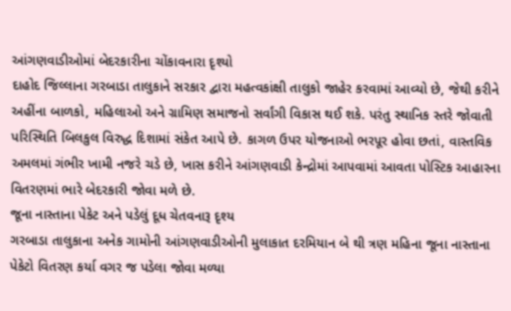આંગણવાડીઓમાં બેદરકારીના ચોંકાવનારા દૃશ્યો
દાહોદ જિલ્લાના ગરબાડા તાલુકાને સરકાર દ્વારા મહત્વકાંક્ષી તાલુકો જાહેર કરવામાં આવ્યો છે, જેથી કરીને અહીંના બાળકો, મહિલાઓ અને ગ્રામિણ સમાજનો સર્વાંગી વિકાસ થઈ શકે. પરંતુ સ્થાનિક સ્તરે જોવાતી પરિસ્થિતિ બિલકુલ વિરુદ્ધ દિશામાં સંકેત આપે છે. કાગળ ઉપર યોજનાઓ ભરપૂર હોવા છતાં, વાસ્તવિક અમલમાં ગંભીર ખામી નજરે ચડે છે, ખાસ કરીને આંગણવાડી કેન્દ્રોમાં આપવામાં આવતા પોસ્ટિક આહારના વિતરણમાં ભારે બેદરકારી જોવા મળે છે.
જૂના નાસ્તાના પેકેટ અને પડેલું દૂધ ચેતવનારૂ દૃશ્ય
ગરબાડા તાલુકાના અનેક ગામોની આંગણવાડીઓની મુલાકાત દરમિયાન બે થી ત્રણ મહિના જૂના નાસ્તાના પેકેટો વિતરણ કર્યા વગર જ પડેલા જોવા મળ્યા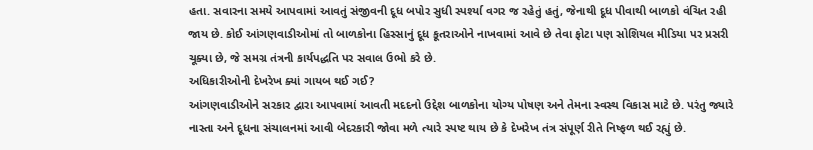હતા. સવારના સમયે આપવામાં આવતું સંજીવની દૂધ બપોર સુધી સ્પર્શ્યા વગર જ રહેતું હતું, જેનાથી દૂધ પીવાથી બાળકો વંચિત રહી જાય છે. કોઈ આંગણવાડીઓમાં તો બાળકોના હિસ્સાનું દૂધ કૂતરાઓને નાખવામાં આવે છે તેવા ફોટા પણ સોશિયલ મીડિયા પર પ્રસરી ચૂક્યા છે, જે સમગ્ર તંત્રની કાર્યપદ્ધતિ પર સવાલ ઉભો કરે છે.
અધિકારીઓની દેખરેખ ક્યાં ગાયબ થઈ ગઈ?
આંગણવાડીઓને સરકાર દ્વારા આપવામાં આવતી મદદનો ઉદ્દેશ બાળકોના યોગ્ય પોષણ અને તેમના સ્વસ્થ વિકાસ માટે છે. પરંતુ જ્યારે નાસ્તા અને દૂધના સંચાલનમાં આવી બેદરકારી જોવા મળે ત્યારે સ્પષ્ટ થાય છે કે દેખરેખ તંત્ર સંપૂર્ણ રીતે નિષ્ફળ થઈ રહ્યું છે.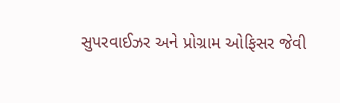સુપરવાઈઝર અને પ્રોગ્રામ ઓફિસર જેવી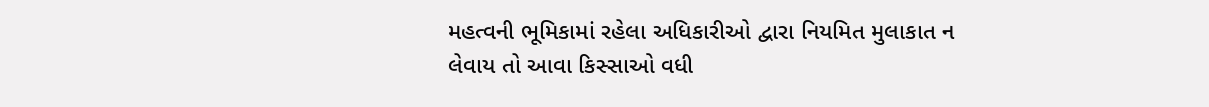મહત્વની ભૂમિકામાં રહેલા અધિકારીઓ દ્વારા નિયમિત મુલાકાત ન લેવાય તો આવા કિસ્સાઓ વધી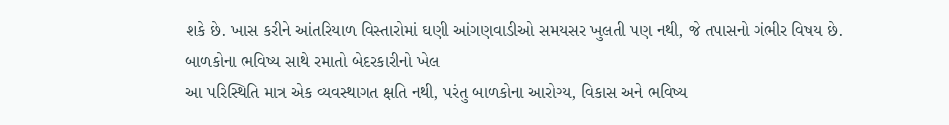શકે છે. ખાસ કરીને આંતરિયાળ વિસ્તારોમાં ઘણી આંગણવાડીઓ સમયસર ખુલતી પણ નથી, જે તપાસનો ગંભીર વિષય છે.
બાળકોના ભવિષ્ય સાથે રમાતો બેદરકારીનો ખેલ
આ પરિસ્થિતિ માત્ર એક વ્યવસ્થાગત ક્ષતિ નથી, પરંતુ બાળકોના આરોગ્ય, વિકાસ અને ભવિષ્ય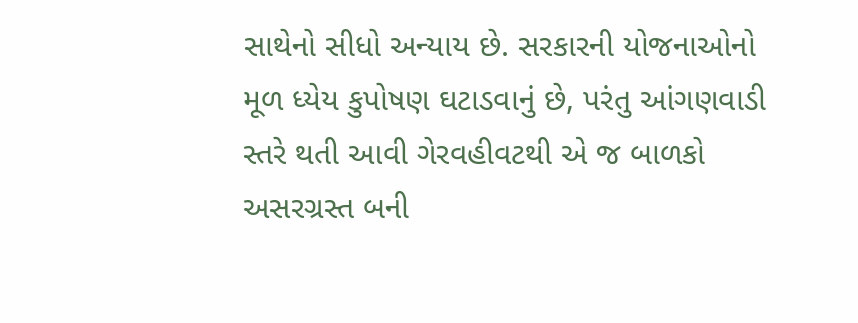સાથેનો સીધો અન્યાય છે. સરકારની યોજનાઓનો મૂળ ધ્યેય કુપોષણ ઘટાડવાનું છે, પરંતુ આંગણવાડી સ્તરે થતી આવી ગેરવહીવટથી એ જ બાળકો અસરગ્રસ્ત બની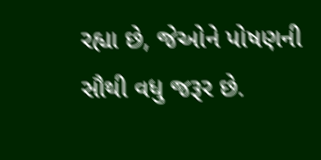રહ્યા છે, જેઓને પોષણની સૌથી વધુ જરૂર છે.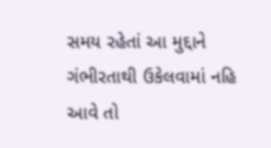સમય રહેતાં આ મુદ્દાને ગંભીરતાથી ઉકેલવામાં નહિ આવે તો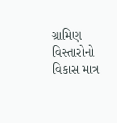ગ્રામિણ વિસ્તારોનો વિકાસ માત્ર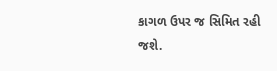કાગળ ઉપર જ સિમિત રહી જશે.